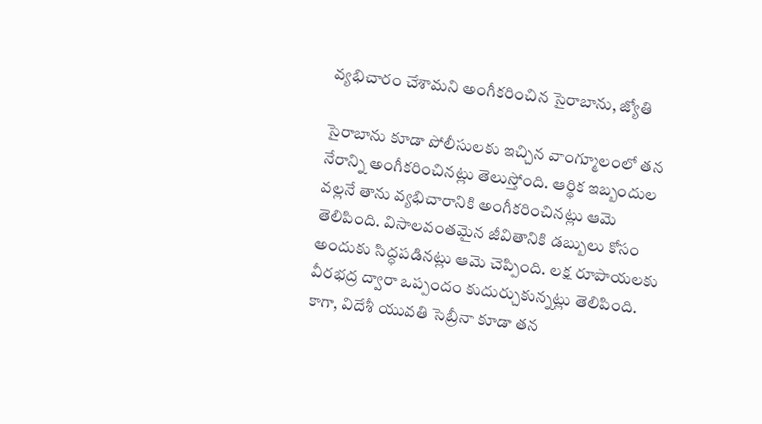వ్యభిచారం చేశామని అంగీకరించిన సైరాబాను, జ్యోతి

సైరాబాను కూడా పోలీసులకు ఇచ్చిన వాంగ్మూలంలో తన నేరాన్ని అంగీకరించినట్లు తెలుస్తోంది. ఆర్థిక ఇబ్బందుల వల్లనే తాను వ్యభిచారానికి అంగీకరించినట్లు ఆమె తెలిపింది. విసాలవంతమైన జీవితానికి డబ్బులు కోసం అందుకు సిద్ధపడినట్లు ఆమె చెప్పింది. లక్ష రూపాయలకు వీరభద్ర ద్వారా ఒప్పందం కుదుర్చుకున్నట్లు తెలిపింది.
కాగా, విదేశీ యువతి సెబ్రీనా కూడా తన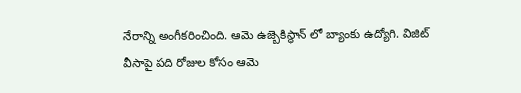నేరాన్ని అంగీకరించింది. ఆమె ఉజ్బెకిస్థాన్ లో బ్యాంకు ఉద్యోగి. విజిట్ వీసాపై పది రోజుల కోసం ఆమె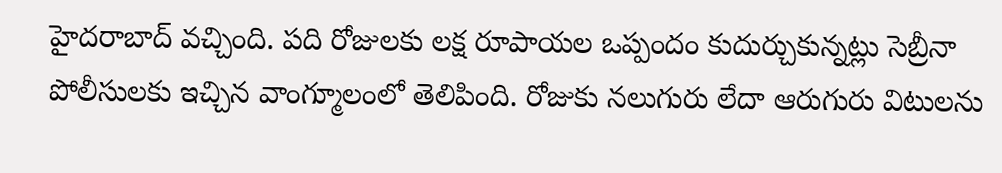హైదరాబాద్ వచ్చింది. పది రోజులకు లక్ష రూపాయల ఒప్పందం కుదుర్చుకున్నట్లు సెబ్రీనా పోలీసులకు ఇచ్చిన వాంగ్మూలంలో తెలిపింది. రోజుకు నలుగురు లేదా ఆరుగురు విటులను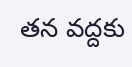తన వద్దకు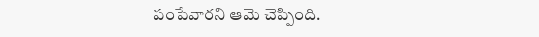పంపేవారని ఆమె చెప్పింది.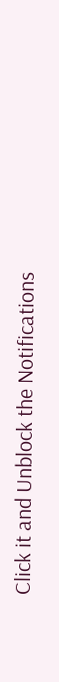Click it and Unblock the Notifications